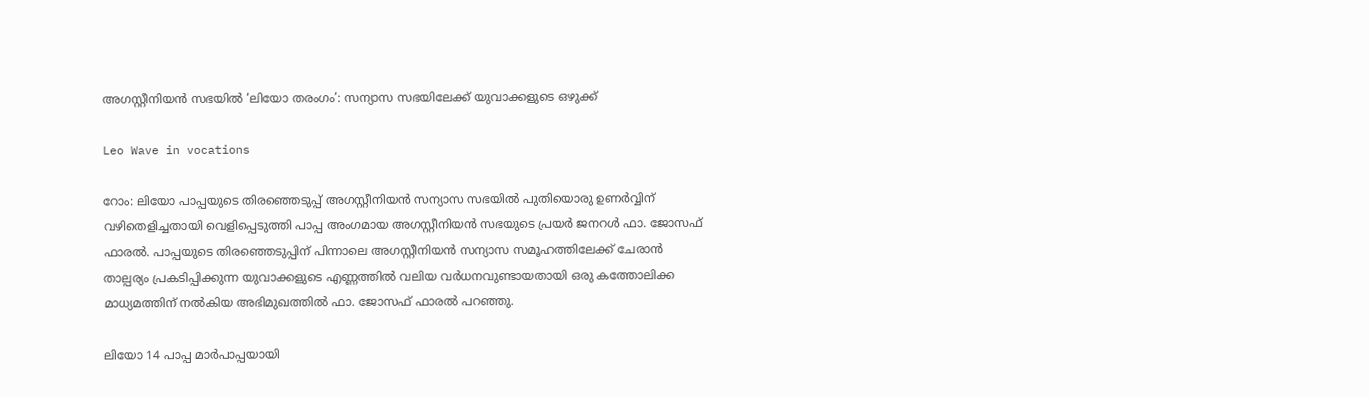അഗസ്റ്റീനിയന്‍ സഭയില്‍ ‘ലിയോ തരംഗം’: സന്യാസ സഭയിലേക്ക് യുവാക്കളുടെ ഒഴുക്ക്

Leo Wave in vocations

റോം: ലിയോ പാപ്പയുടെ തിരഞ്ഞെടുപ്പ് അഗസ്റ്റീനിയന്‍ സന്യാസ സഭയില്‍ പുതിയൊരു ഉണര്‍വ്വിന് വഴിതെളിച്ചതായി വെളിപ്പെടുത്തി പാപ്പ അംഗമായ അഗസ്റ്റീനിയന്‍ സഭയുടെ പ്രയര്‍ ജനറള്‍ ഫാ. ജോസഫ് ഫാരല്‍. പാപ്പയുടെ തിരഞ്ഞെടുപ്പിന് പിന്നാലെ അഗസ്റ്റീനിയന്‍ സന്യാസ സമൂഹത്തിലേക്ക് ചേരാന്‍ താല്പര്യം പ്രകടിപ്പിക്കുന്ന യുവാക്കളുടെ എണ്ണത്തില്‍ വലിയ വര്‍ധനവുണ്ടായതായി ഒരു കത്തോലിക്ക മാധ്യമത്തിന് നല്‍കിയ അഭിമുഖത്തില്‍ ഫാ. ജോസഫ് ഫാരല്‍ പറഞ്ഞു.

ലിയോ 14 പാപ്പ മാര്‍പാപ്പയായി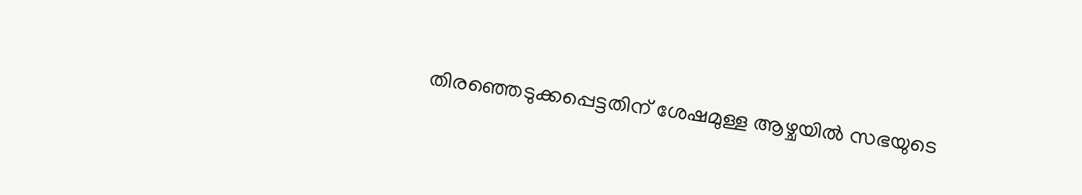തിരഞ്ഞെടുക്കപ്പെട്ടതിന് ശേഷമുള്ള ആഴ്ചയില്‍ സഭയുടെ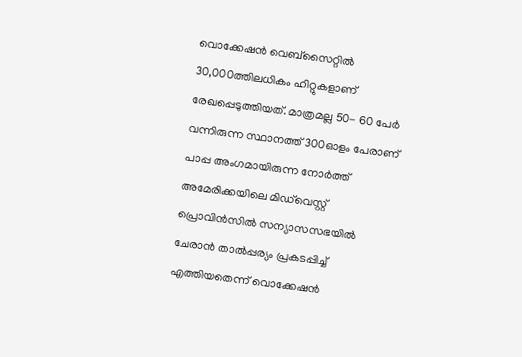വൊക്കേഷന്‍ വെബ്‌സൈറ്റില്‍ 30,000ത്തിലധികം ഹിറ്റുകളാണ് രേഖപ്പെടുത്തിയത്. മാത്രമല്ല 50- 60 പേര്‍ വന്നിരുന്ന സ്ഥാനത്ത് 300ഓളം പേരാണ് പാപ്പ അംഗമായിരുന്ന നോര്‍ത്ത് അമേരിക്കയിലെ മിഡ്‌വെസ്റ്റ് പ്രൊവിന്‍സില്‍ സന്യാസസഭയില്‍ ചേരാന്‍ താല്‍പ്പര്യം പ്രകടപ്പിച്ച് എത്തിയതെന്ന് വൊക്കേഷന്‍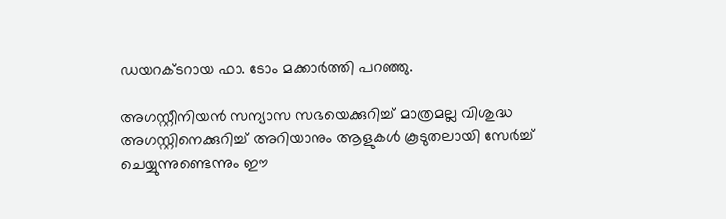ഡയറക്ടറായ ഫാ. ടോം മക്കാര്‍ത്തി പറഞ്ഞു.

അഗസ്റ്റീനിയന്‍ സന്യാസ സഭയെക്കുറിച്ച് മാത്രമല്ല വിശുദ്ധ അഗസ്റ്റിനെക്കുറിച്ച് അറിയാനും ആളുകള്‍ കൂടുതലായി സേര്‍ച്ച് ചെയ്യുന്നുണ്ടെന്നും ഈ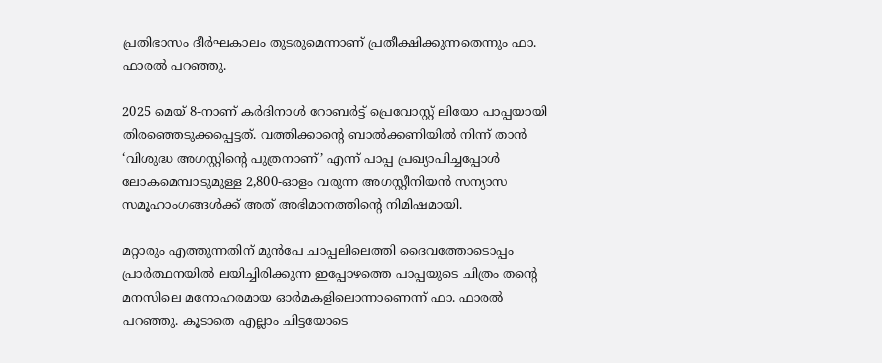പ്രതിഭാസം ദീര്‍ഘകാലം തുടരുമെന്നാണ് പ്രതീക്ഷിക്കുന്നതെന്നും ഫാ. ഫാരല്‍ പറഞ്ഞു.

2025 മെയ് 8-നാണ് കര്‍ദിനാള്‍ റോബര്‍ട്ട് പ്രെവോസ്റ്റ് ലിയോ പാപ്പയായി തിരഞ്ഞെടുക്കപ്പെട്ടത്. വത്തിക്കാന്റെ ബാല്‍ക്കണിയില്‍ നിന്ന് താന്‍ ‘വിശുദ്ധ അഗസ്റ്റിന്റെ പുത്രനാണ്’ എന്ന് പാപ്പ പ്രഖ്യാപിച്ചപ്പോള്‍ ലോകമെമ്പാടുമുള്ള 2,800-ഓളം വരുന്ന അഗസ്റ്റീനിയന്‍ സന്യാസ സമൂഹാംഗങ്ങള്‍ക്ക് അത് അഭിമാനത്തിന്റെ നിമിഷമായി.

മറ്റാരും എത്തുന്നതിന് മുന്‍പേ ചാപ്പലിലെത്തി ദൈവത്തോടൊപ്പം പ്രാര്‍ത്ഥനയില്‍ ലയിച്ചിരിക്കുന്ന ഇപ്പോഴത്തെ പാപ്പയുടെ ചിത്രം തന്റെ മനസിലെ മനോഹരമായ ഓര്‍മകളിലൊന്നാണെന്ന് ഫാ. ഫാരല്‍ പറഞ്ഞു. കൂടാതെ എല്ലാം ചിട്ടയോടെ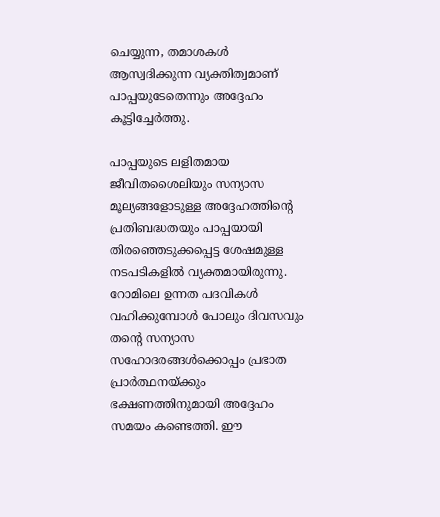ചെയ്യുന്ന, തമാശകള്‍ ആസ്വദിക്കുന്ന വ്യക്തിത്വമാണ് പാപ്പയുടേതെന്നും അദ്ദേഹം കൂട്ടിച്ചേര്‍ത്തു.

പാപ്പയുടെ ലളിതമായ ജീവിതശൈലിയും സന്യാസ മൂല്യങ്ങളോടുള്ള അദ്ദേഹത്തിന്റെ പ്രതിബദ്ധതയും പാപ്പയായി തിരഞ്ഞെടുക്കപ്പെട്ട ശേഷമുള്ള നടപടികളില്‍ വ്യക്തമായിരുന്നു. റോമിലെ ഉന്നത പദവികള്‍ വഹിക്കുമ്പോള്‍ പോലും ദിവസവും തന്റെ സന്യാസ സഹോദരങ്ങള്‍ക്കൊപ്പം പ്രഭാത പ്രാര്‍ത്ഥനയ്ക്കും ഭക്ഷണത്തിനുമായി അദ്ദേഹം സമയം കണ്ടെത്തി. ഈ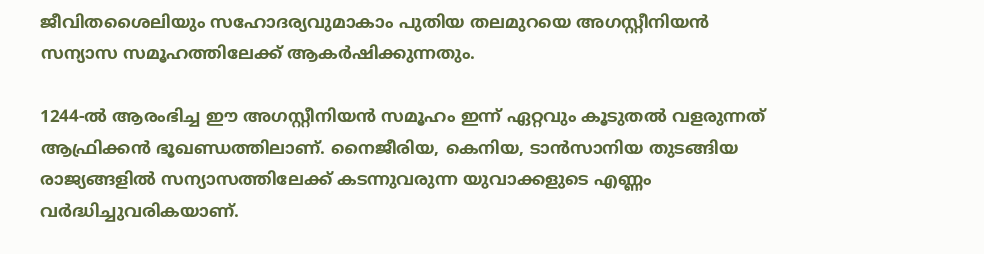ജീവിതശൈലിയും സഹോദര്യവുമാകാം പുതിയ തലമുറയെ അഗസ്റ്റീനിയന്‍ സന്യാസ സമൂഹത്തിലേക്ക് ആകര്‍ഷിക്കുന്നതും.

1244-ല്‍ ആരംഭിച്ച ഈ അഗസ്റ്റീനിയന്‍ സമൂഹം ഇന്ന് ഏറ്റവും കൂടുതല്‍ വളരുന്നത് ആഫ്രിക്കന്‍ ഭൂഖണ്ഡത്തിലാണ്. നൈജീരിയ, കെനിയ, ടാന്‍സാനിയ തുടങ്ങിയ രാജ്യങ്ങളില്‍ സന്യാസത്തിലേക്ക് കടന്നുവരുന്ന യുവാക്കളുടെ എണ്ണം വര്‍ദ്ധിച്ചുവരികയാണ്.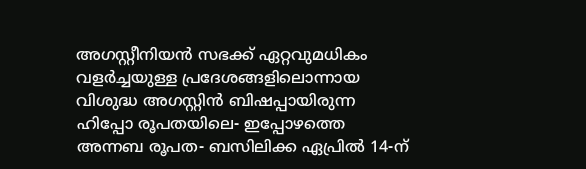അഗസ്റ്റീനിയന്‍ സഭക്ക് ഏറ്റവുമധികം വളര്‍ച്ചയുള്ള പ്രദേശങ്ങളിലൊന്നായ വിശുദ്ധ അഗസ്റ്റിന്‍ ബിഷപ്പായിരുന്ന ഹിപ്പോ രൂപതയിലെ- ഇപ്പോഴത്തെ അന്നബ രൂപത- ബസിലിക്ക ഏപ്രില്‍ 14-ന്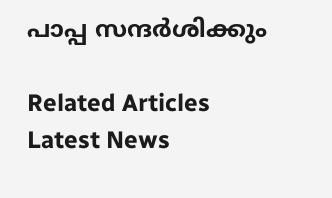പാപ്പ സന്ദര്‍ശിക്കും

Related Articles
Latest News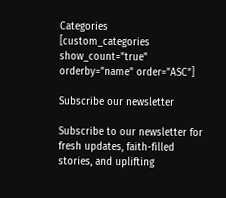Categories
[custom_categories show_count="true" orderby="name" order="ASC"]

Subscribe our newsletter

Subscribe to our newsletter for fresh updates, faith-filled stories, and uplifting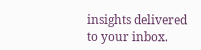insights delivered to your inbox.